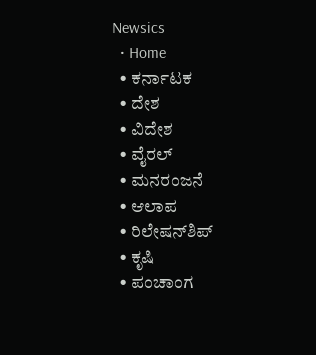Newsics
  • Home
  • ಕರ್ನಾಟಕ
  • ದೇಶ
  • ವಿದೇಶ
  • ವೈರಲ್
  • ಮನರಂಜನೆ
  • ಆಲಾಪ
  • ರಿಲೇಷನ್‌ಶಿಪ್
  • ಕೃಷಿ
  • ಪಂಚಾಂಗ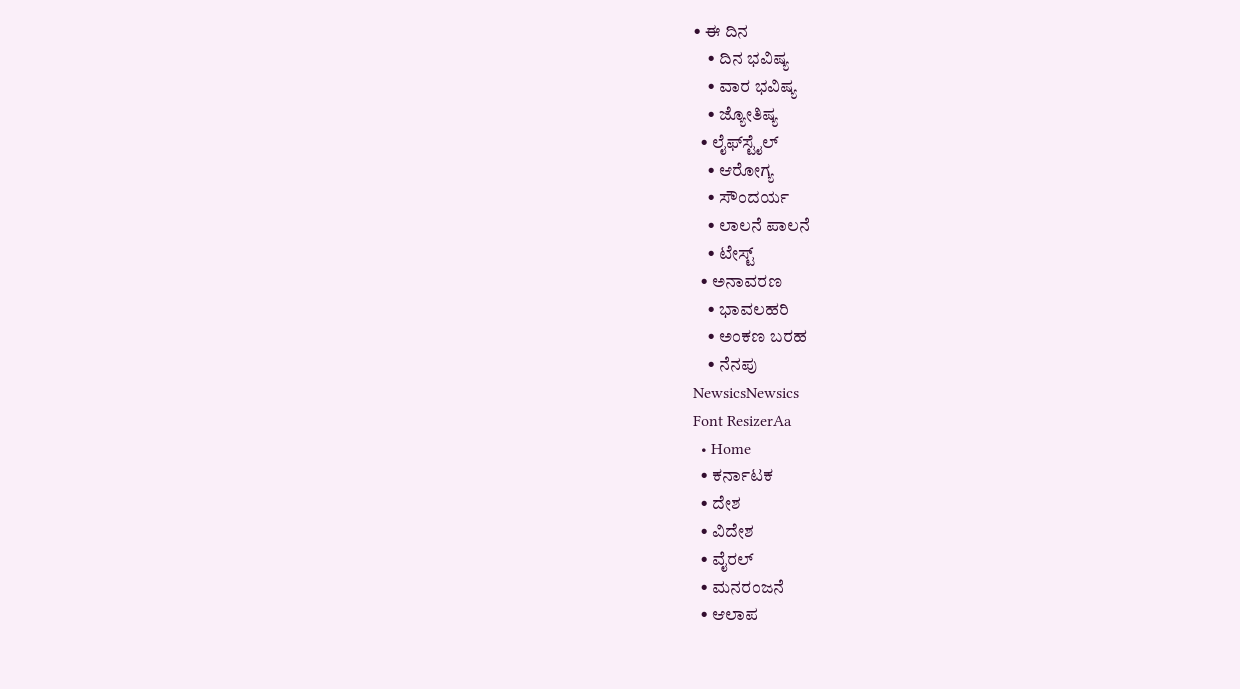• ಈ ದಿನ
    • ದಿನ ಭವಿಷ್ಯ
    • ವಾರ ಭವಿಷ್ಯ
    • ಜ್ಯೋತಿಷ್ಯ
  • ಲೈಫ್‌ಸ್ಟೈಲ್
    • ಆರೋಗ್ಯ
    • ಸೌಂದರ್ಯ
    • ಲಾಲನೆ ಪಾಲನೆ
    • ಟೇಸ್ಟ್
  • ಅನಾವರಣ
    • ಭಾವಲಹರಿ
    • ಅಂಕಣ ಬರಹ
    • ನೆನಪು
NewsicsNewsics
Font ResizerAa
  • Home
  • ಕರ್ನಾಟಕ
  • ದೇಶ
  • ವಿದೇಶ
  • ವೈರಲ್
  • ಮನರಂಜನೆ
  • ಆಲಾಪ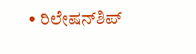• ರಿಲೇಷನ್‌ಶಿಪ್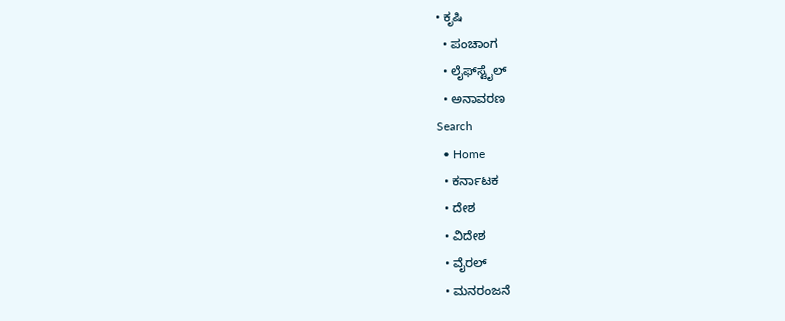• ಕೃಷಿ
  • ಪಂಚಾಂಗ
  • ಲೈಫ್‌ಸ್ಟೈಲ್
  • ಅನಾವರಣ
Search
  • Home
  • ಕರ್ನಾಟಕ
  • ದೇಶ
  • ವಿದೇಶ
  • ವೈರಲ್
  • ಮನರಂಜನೆ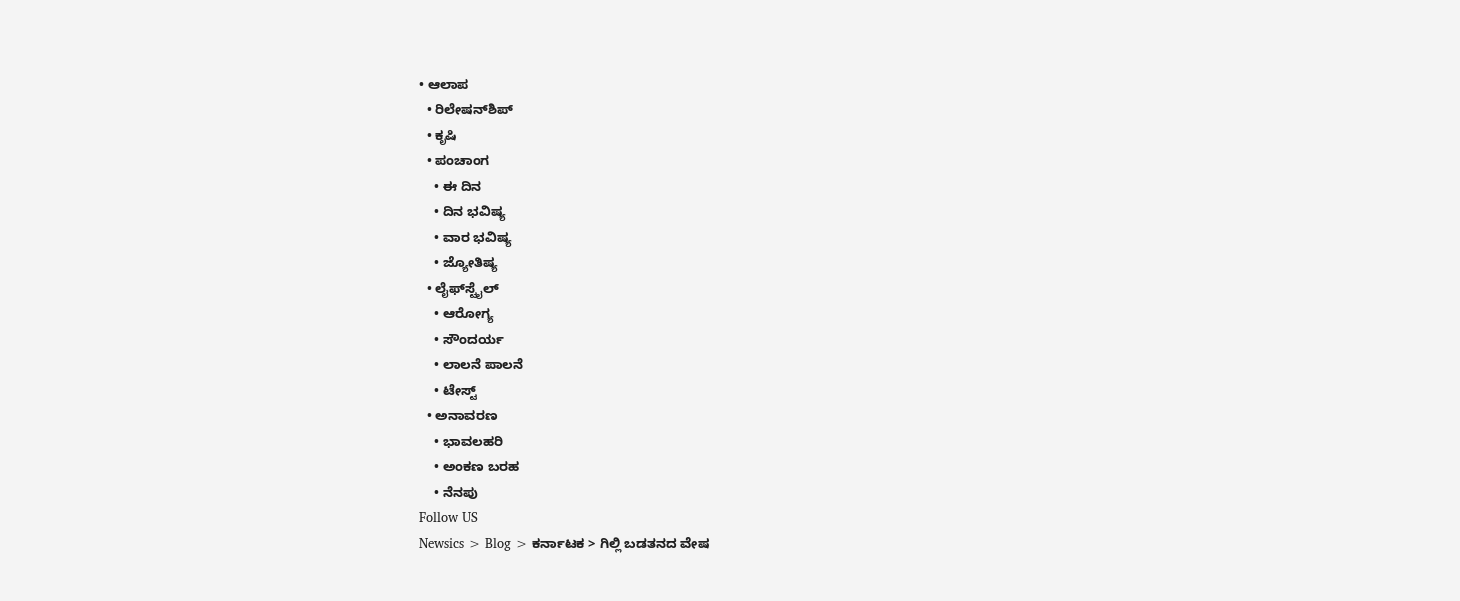• ಆಲಾಪ
  • ರಿಲೇಷನ್‌ಶಿಪ್
  • ಕೃಷಿ
  • ಪಂಚಾಂಗ
    • ಈ ದಿನ
    • ದಿನ ಭವಿಷ್ಯ
    • ವಾರ ಭವಿಷ್ಯ
    • ಜ್ಯೋತಿಷ್ಯ
  • ಲೈಫ್‌ಸ್ಟೈಲ್
    • ಆರೋಗ್ಯ
    • ಸೌಂದರ್ಯ
    • ಲಾಲನೆ ಪಾಲನೆ
    • ಟೇಸ್ಟ್
  • ಅನಾವರಣ
    • ಭಾವಲಹರಿ
    • ಅಂಕಣ ಬರಹ
    • ನೆನಪು
Follow US
Newsics > Blog > ಕರ್ನಾಟಕ > ಗಿಲ್ಲಿ ಬಡತನದ ವೇಷ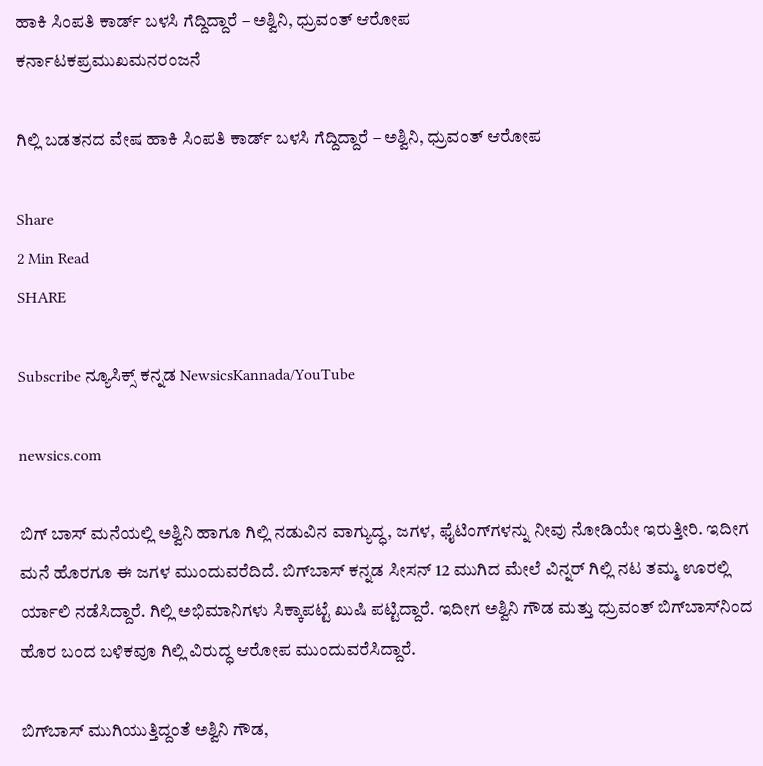ಹಾಕಿ ಸಿಂಪತಿ ಕಾರ್ಡ್ ಬಳಸಿ ಗೆದ್ದಿದ್ದಾರೆ – ಅಶ್ವಿನಿ, ಧ್ರುವಂತ್‌ ಆರೋಪ
ಕರ್ನಾಟಕಪ್ರಮುಖಮನರಂಜನೆ

ಗಿಲ್ಲಿ ಬಡತನದ ವೇಷ ಹಾಕಿ ಸಿಂಪತಿ ಕಾರ್ಡ್ ಬಳಸಿ ಗೆದ್ದಿದ್ದಾರೆ – ಅಶ್ವಿನಿ, ಧ್ರುವಂತ್‌ ಆರೋಪ

Share
2 Min Read
SHARE

Subscribe ನ್ಯೂಸಿಕ್ಸ್ ಕನ್ನಡ NewsicsKannada/YouTube

newsics.com

ಬಿಗ್ ಬಾಸ್ ಮನೆಯಲ್ಲಿ ಅಶ್ವಿನಿ ಹಾಗೂ ಗಿಲ್ಲಿ ನಡುವಿನ ವಾಗ್ಯುದ್ಧ, ಜಗಳ, ಫೈಟಿಂಗ್‌ಗಳನ್ನು ನೀವು ನೋಡಿಯೇ ಇರುತ್ತೀರಿ. ಇದೀಗ ಮನೆ ಹೊರಗೂ ಈ ಜಗಳ ಮುಂದುವರೆದಿದೆ. ಬಿಗ್‌ಬಾಸ್‌ ಕನ್ನಡ ಸೀಸನ್‌ 12 ಮುಗಿದ ಮೇಲೆ ವಿನ್ನರ್‌ ಗಿಲ್ಲಿ ನಟ ತಮ್ಮ ಊರಲ್ಲಿ ರ್ಯಾಲಿ ನಡೆಸಿದ್ದಾರೆ. ಗಿಲ್ಲಿ ಅಭಿಮಾನಿಗಳು ಸಿಕ್ಕಾಪಟ್ಟೆ ಖುಷಿ ಪಟ್ಟಿದ್ದಾರೆ. ಇದೀಗ ಅಶ್ವಿನಿ ಗೌಡ ಮತ್ತು ಧ್ರುವಂತ್ ಬಿಗ್‌ಬಾಸ್‌ನಿಂದ ಹೊರ ಬಂದ ಬಳಿಕವೂ ಗಿಲ್ಲಿ ವಿರುದ್ಧ ಆರೋಪ ಮುಂದುವರೆಸಿದ್ದಾರೆ.

ಬಿಗ್‌ಬಾಸ್‌ ಮುಗಿಯುತ್ತಿದ್ದಂತೆ ಅಶ್ವಿನಿ ಗೌಡ,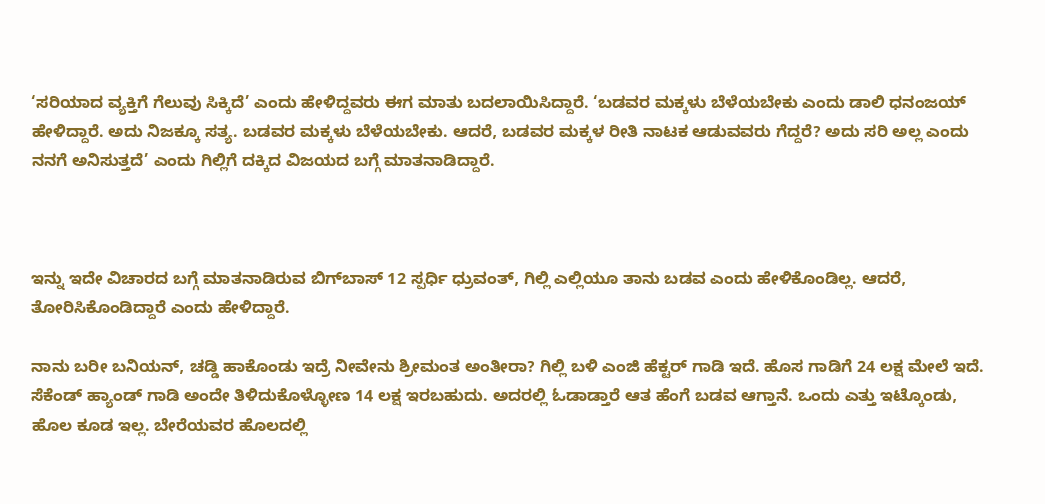‘ಸರಿಯಾದ ವ್ಯಕ್ತಿಗೆ ಗೆಲುವು ಸಿಕ್ಕಿದೆ’ ಎಂದು ಹೇಳಿದ್ದವರು ಈಗ ಮಾತು ಬದಲಾಯಿಸಿದ್ದಾರೆ. ‘ಬಡವರ ಮಕ್ಕಳು ಬೆಳೆಯಬೇಕು ಎಂದು ಡಾಲಿ ಧನಂಜಯ್‌ ಹೇಳಿದ್ದಾರೆ. ಅದು ನಿಜಕ್ಕೂ ಸತ್ಯ. ಬಡವರ ಮಕ್ಕಳು ಬೆಳೆಯಬೇಕು. ಆದರೆ, ಬಡವರ ಮಕ್ಕಳ ರೀತಿ ನಾಟಕ ಆಡುವವರು ಗೆದ್ದರೆ? ಅದು ಸರಿ ಅಲ್ಲ ಎಂದು ನನಗೆ ಅನಿಸುತ್ತದೆ’ ಎಂದು ಗಿಲ್ಲಿಗೆ ದಕ್ಕಿದ ವಿಜಯದ ಬಗ್ಗೆ ಮಾತನಾಡಿದ್ದಾರೆ.



ಇನ್ನು ಇದೇ ವಿಚಾರದ ಬಗ್ಗೆ ಮಾತನಾಡಿರುವ ಬಿಗ್‌ಬಾಸ್‌ 12 ಸ್ಪರ್ಧಿ ಧ್ರುವಂತ್‌, ಗಿಲ್ಲಿ ಎಲ್ಲಿಯೂ ತಾನು ಬಡವ ಎಂದು ಹೇಳಿಕೊಂಡಿಲ್ಲ. ಆದರೆ, ತೋರಿಸಿಕೊಂಡಿದ್ದಾರೆ ಎಂದು ಹೇಳಿದ್ದಾರೆ.

ನಾನು ಬರೀ ಬನಿಯನ್‌, ಚಡ್ಡಿ ಹಾಕೊಂಡು ಇದ್ರೆ ನೀವೇನು ಶ್ರೀಮಂತ ಅಂತೀರಾ? ಗಿಲ್ಲಿ ಬಳಿ ಎಂಜಿ ಹೆಕ್ಟರ್‌ ಗಾಡಿ ಇದೆ. ಹೊಸ ಗಾಡಿಗೆ 24 ಲಕ್ಷ ಮೇಲೆ ಇದೆ. ಸೆಕೆಂಡ್‌ ಹ್ಯಾಂಡ್‌ ಗಾಡಿ ಅಂದೇ ತಿಳಿದುಕೊಳ್ಳೋಣ 14 ಲಕ್ಷ ಇರಬಹುದು. ಅದರಲ್ಲಿ ಓಡಾಡ್ತಾರೆ ಆತ ಹೆಂಗೆ ಬಡವ ಆಗ್ತಾನೆ. ಒಂದು ಎತ್ತು ಇಟ್ಕೊಂಡು, ಹೊಲ ಕೂಡ ಇಲ್ಲ. ಬೇರೆಯವರ ಹೊಲದಲ್ಲಿ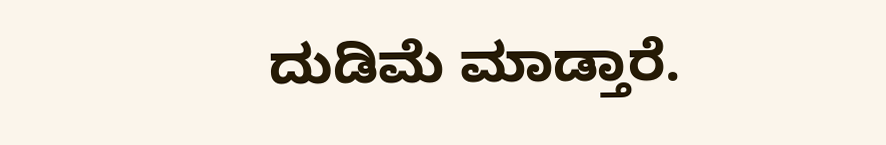ದುಡಿಮೆ ಮಾಡ್ತಾರೆ.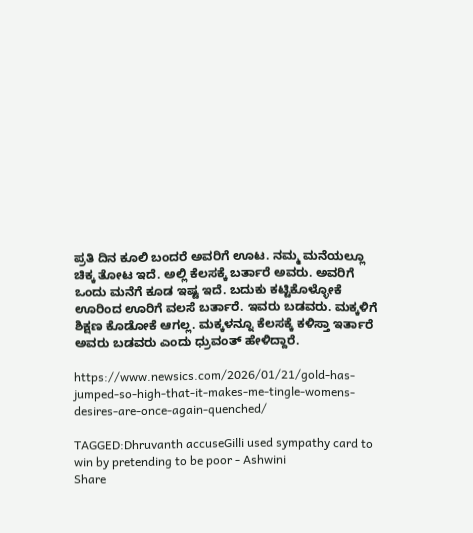ಪ್ರತಿ ದಿನ ಕೂಲಿ ಬಂದರೆ ಅವರಿಗೆ ಊಟ. ನಮ್ಮ ಮನೆಯಲ್ಲೂ ಚಿಕ್ಕ ತೋಟ ಇದೆ. ಅಲ್ಲಿ ಕೆಲಸಕ್ಕೆ ಬರ್ತಾರೆ ಅವರು. ಅವರಿಗೆ ಒಂದು ಮನೆಗೆ ಕೂಡ ಇಷ್ಟ ಇದೆ. ಬದುಕು ಕಟ್ಟಿಕೊಳ್ಳೋಕೆ ಊರಿಂದ ಊರಿಗೆ ವಲಸೆ ಬರ್ತಾರೆ. ಇವರು ಬಡವರು. ಮಕ್ಕಳಿಗೆ ಶಿಕ್ಷಣ ಕೊಡೋಕೆ ಆಗಲ್ಲ. ಮಕ್ಕಳನ್ನೂ ಕೆಲಸಕ್ಕೆ ಕಳಿಸ್ತಾ ಇರ್ತಾರೆ ಅವರು ಬಡವರು ಎಂದು ಧ್ರುವಂತ್‌ ಹೇಳಿದ್ದಾರೆ.

https://www.newsics.com/2026/01/21/gold-has-jumped-so-high-that-it-makes-me-tingle-womens-desires-are-once-again-quenched/

TAGGED:Dhruvanth accuseGilli used sympathy card to win by pretending to be poor - Ashwini
Share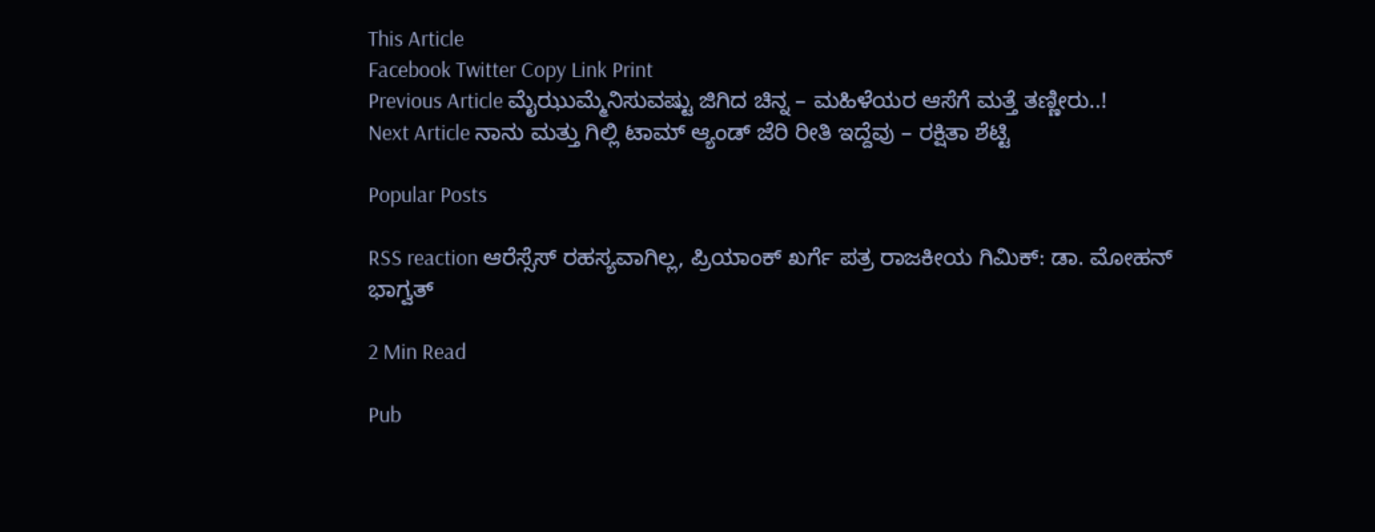This Article
Facebook Twitter Copy Link Print
Previous Article ಮೈಝುಮ್ಮೆನಿಸುವಷ್ಟು ಜಿಗಿದ ಚಿನ್ನ – ಮಹಿಳೆಯರ ಆಸೆಗೆ ಮತ್ತೆ ತಣ್ಣೀರು..!
Next Article ನಾನು ಮತ್ತು ಗಿಲ್ಲಿ ಟಾಮ್ ಆ್ಯಂಡ್ ಜೆರಿ ರೀತಿ ಇದ್ದೆವು – ರಕ್ಷಿತಾ ಶೆಟ್ಟಿ

Popular Posts

RSS reaction ಆರೆಸ್ಸೆಸ್ ರಹಸ್ಯವಾಗಿಲ್ಲ, ಪ್ರಿಯಾಂಕ್ ಖರ್ಗೆ ಪತ್ರ ರಾಜಕೀಯ ಗಿಮಿಕ್: ಡಾ. ಮೋಹನ್ ಭಾಗ್ವತ್

2 Min Read

Pub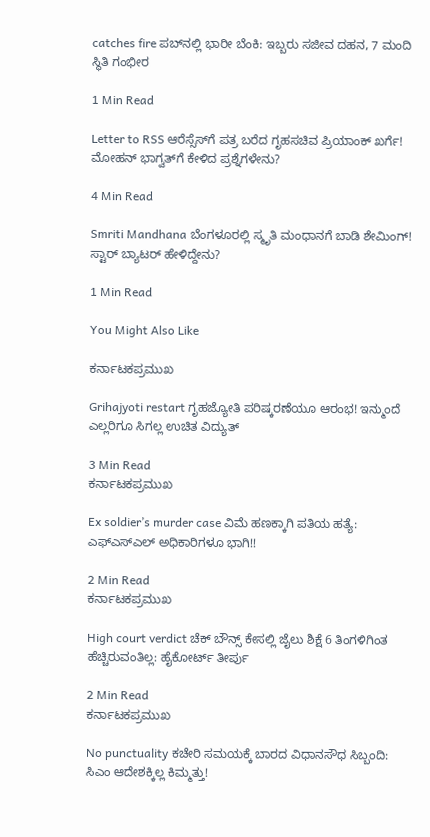catches fire ಪಬ್‌ನಲ್ಲಿ ಭಾರೀ ಬೆಂಕಿ: ಇಬ್ಬರು ಸಜೀವ ದಹನ, 7 ಮಂದಿ ಸ್ಥಿತಿ ಗಂಭೀರ

1 Min Read

Letter to RSS ಆರೆಸ್ಸೆಸ್‌ಗೆ ಪತ್ರ ಬರೆದ ಗೃಹಸಚಿವ ಪ್ರಿಯಾಂಕ್ ಖರ್ಗೆ! ಮೋಹನ್ ಭಾಗ್ವತ್‌ಗೆ ಕೇಳಿದ ಪ್ರಶ್ನೆಗಳೇನು?

4 Min Read

Smriti Mandhana ಬೆಂಗಳೂರಲ್ಲಿ ಸ್ಮೃತಿ ಮಂಧಾನಗೆ ಬಾಡಿ ಶೇಮಿಂಗ್! ಸ್ಟಾರ್ ಬ್ಯಾಟರ್ ಹೇಳಿದ್ದೇನು?

1 Min Read

You Might Also Like

ಕರ್ನಾಟಕಪ್ರಮುಖ

Grihajyoti restart ಗೃಹಜ್ಯೋತಿ ಪರಿಷ್ಕರಣೆಯೂ ಆರಂಭ! ಇನ್ಮುಂದೆ ಎಲ್ಲರಿಗೂ ಸಿಗಲ್ಲ ಉಚಿತ ವಿದ್ಯುತ್

3 Min Read
ಕರ್ನಾಟಕಪ್ರಮುಖ

Ex soldier’s murder case ವಿಮೆ ಹಣಕ್ಕಾಗಿ ಪತಿಯ ಹತ್ಯೆ: ಎಫ್ಎಸ್ಎಲ್ ಅಧಿಕಾರಿಗಳೂ ಭಾಗಿ!!

2 Min Read
ಕರ್ನಾಟಕಪ್ರಮುಖ

High court verdict ಚೆಕ್ ಬೌನ್ಸ್ ಕೇಸಲ್ಲಿ ಜೈಲು ಶಿಕ್ಷೆ 6 ತಿಂಗಳಿಗಿಂತ ಹೆಚ್ಚಿರುವಂತಿಲ್ಲ: ಹೈಕೋರ್ಟ್ ತೀರ್ಪು

2 Min Read
ಕರ್ನಾಟಕಪ್ರಮುಖ

No punctuality ಕಚೇರಿ ಸಮಯಕ್ಕೆ ಬಾರದ ವಿಧಾನಸೌಧ ಸಿಬ್ಬಂದಿ: ಸಿಎಂ ಆದೇಶಕ್ಕಿಲ್ಲ ಕಿಮ್ಮತ್ತು!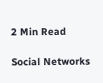2 Min Read

Social Networks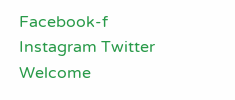Facebook-f Instagram Twitter
Welcome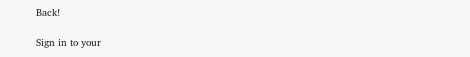Back!

Sign in to your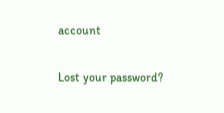account

Lost your password?